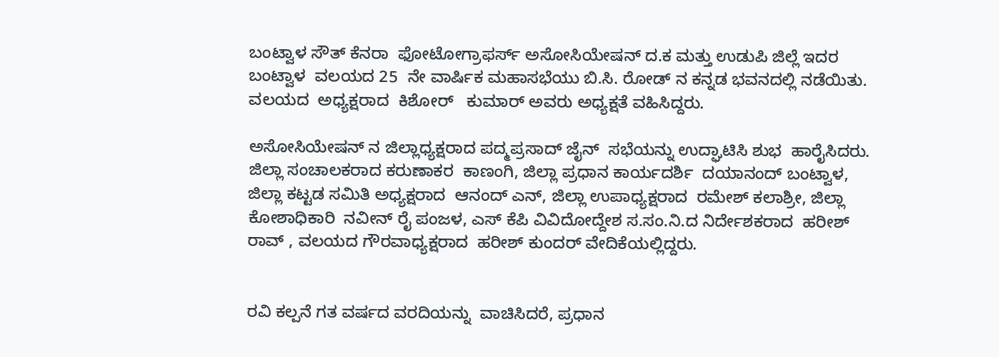ಬಂಟ್ವಾಳ ಸೌತ್ ಕೆನರಾ  ಫೋಟೋಗ್ರಾಫರ್ಸ್ ಅಸೋಸಿಯೇಷನ್ ದ.ಕ ಮತ್ತು ಉಡುಪಿ ಜಿಲ್ಲೆ ಇದರ ಬಂಟ್ವಾಳ  ವಲಯದ 25  ನೇ ವಾರ್ಷಿಕ ಮಹಾಸಭೆಯು ಬಿ.ಸಿ. ರೋಡ್ ನ ಕನ್ನಡ ಭವನದಲ್ಲಿ ನಡೆಯಿತು.
ವಲಯದ  ಅಧ್ಯಕ್ಷರಾದ  ಕಿಶೋರ್   ಕುಮಾರ್ ಅವರು ಅಧ್ಯಕ್ಷತೆ ವಹಿಸಿದ್ದರು.

ಅಸೋಸಿಯೇಷನ್ ನ ಜಿಲ್ಲಾಧ್ಯಕ್ಷರಾದ ಪದ್ಮಪ್ರಸಾದ್ ಜೈನ್  ಸಭೆಯನ್ನು ಉದ್ಘಾಟಿಸಿ ಶುಭ  ಹಾರೈಸಿದರು.
ಜಿಲ್ಲಾ ಸಂಚಾಲಕರಾದ ಕರುಣಾಕರ  ಕಾಣಂಗಿ, ಜಿಲ್ಲಾ ಪ್ರಧಾನ ಕಾರ್ಯದರ್ಶಿ  ದಯಾನಂದ್ ಬಂಟ್ವಾಳ,  ಜಿಲ್ಲಾ ಕಟ್ಟಡ ಸಮಿತಿ ಅಧ್ಯಕ್ಷರಾದ  ಆನಂದ್ ಎನ್, ಜಿಲ್ಲಾ ಉಪಾಧ್ಯಕ್ಷರಾದ  ರಮೇಶ್ ಕಲಾಶ್ರೀ, ಜಿಲ್ಲಾ ಕೋಶಾಧಿಕಾರಿ  ನವೀನ್ ರೈ ಪಂಜಳ, ಎಸ್ ಕೆಪಿ ವಿವಿದೋದ್ದೇಶ ಸ.ಸಂ.ನಿ.ದ ನಿರ್ದೇಶಕರಾದ  ಹರೀಶ್ ರಾವ್ , ವಲಯದ ಗೌರವಾಧ್ಯಕ್ಷರಾದ  ಹರೀಶ್ ಕುಂದರ್ ವೇದಿಕೆಯಲ್ಲಿದ್ದರು.


ರವಿ ಕಲ್ಪನೆ ಗತ ವರ್ಷದ ವರದಿಯನ್ನು  ವಾಚಿಸಿದರೆ, ಪ್ರಧಾನ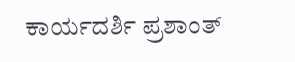ಕಾರ್ಯದರ್ಶಿ ಪ್ರಶಾಂತ್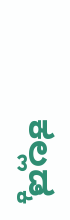ಕಲ್ಲಡ್ಕ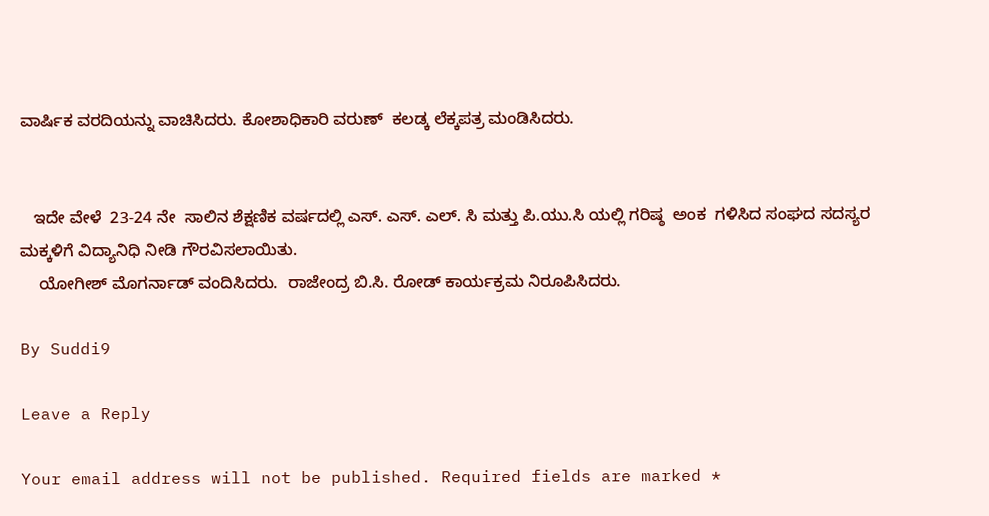ವಾರ್ಷಿಕ ವರದಿಯನ್ನು ವಾಚಿಸಿದರು. ಕೋಶಾಧಿಕಾರಿ ವರುಣ್  ಕಲಡ್ಕ ಲೆಕ್ಕಪತ್ರ ಮಂಡಿಸಿದರು.


   ಇದೇ ವೇಳೆ  23-24 ನೇ  ಸಾಲಿನ ಶೆಕ್ಷಣಿಕ ವರ್ಷದಲ್ಲಿ ಎಸ್. ಎಸ್. ಎಲ್. ಸಿ ಮತ್ತು ಪಿ.ಯು.ಸಿ ಯಲ್ಲಿ ಗರಿಷ್ಠ  ಅಂಕ  ಗಳಿಸಿದ ಸಂಘದ ಸದಸ್ಯರ ಮಕ್ಕಳಿಗೆ ವಿದ್ಯಾನಿಧಿ ನೀಡಿ ಗೌರವಿಸಲಾಯಿತು.
    ಯೋಗೀಶ್ ಮೊಗರ್ನಾಡ್ ವಂದಿಸಿದರು.  ರಾಜೇಂದ್ರ ಬಿ.ಸಿ. ರೋಡ್ ಕಾರ್ಯಕ್ರಮ ನಿರೂಪಿಸಿದರು.

By Suddi9

Leave a Reply

Your email address will not be published. Required fields are marked *